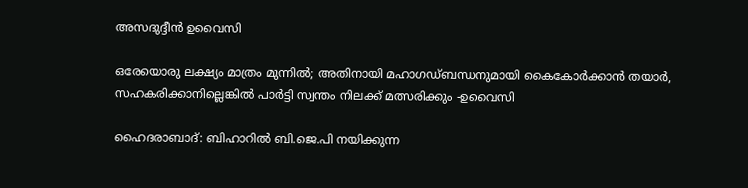അസദുദ്ദീൻ ഉവൈസി

ഒരേയൊരു ലക്ഷ്യം മാത്രം മുന്നിൽ; അതിനായി മഹാഗഡ്ബന്ധനുമായി കൈകോർക്കാൻ തയാർ, സഹകരിക്കാനില്ലെങ്കിൽ പാർട്ടി സ്വന്തം നിലക്ക് മത്സരിക്കും -ഉവൈസി

ഹൈദരാബാദ്: ബിഹാറിൽ ബി.ജെ.പി നയിക്കുന്ന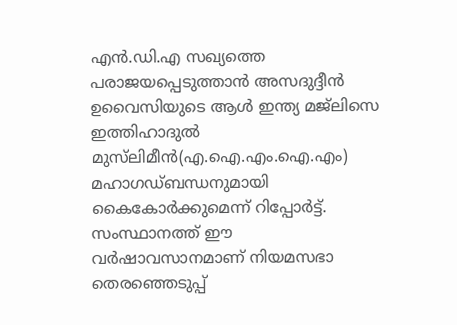എൻ.ഡി.എ സഖ്യത്തെ പരാജയപ്പെടുത്താൻ അസദുദ്ദീൻ ഉവൈസിയുടെ ആൾ ഇന്ത്യ മജ്‍ലിസെ ഇത്തിഹാദുൽ മുസ്‍ലിമീൻ(എ.ഐ.എം.ഐ.എം) മഹാഗഡ്ബന്ധനുമായി കൈകോർക്കുമെന്ന് റിപ്പോർട്ട്. സംസ്ഥാനത്ത് ഈ വർഷാവസാനമാണ് നിയമസഭാ തെരഞ്ഞെടുപ്പ്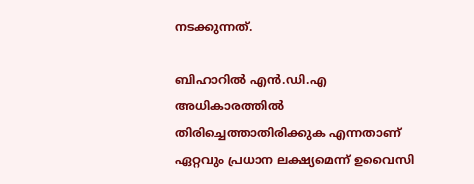നടക്കുന്നത്.

ബിഹാറിൽ എൻ.ഡി.എ അധികാരത്തിൽ തിരിച്ചെത്താതിരിക്കുക എന്നതാണ് ഏറ്റവും പ്രധാന ലക്ഷ്യമെന്ന് ഉവൈസി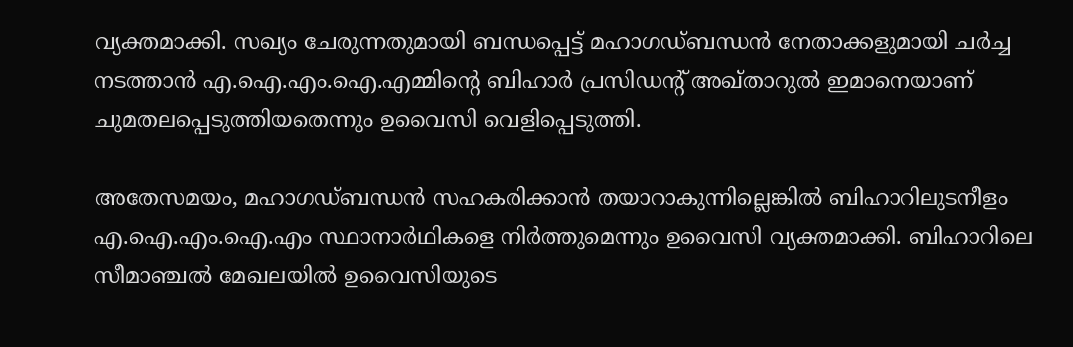വ്യക്തമാക്കി. സഖ്യം ചേരുന്നതുമായി ബന്ധപ്പെട്ട് മഹാഗഡ്ബന്ധൻ നേതാക്കളുമായി ചർച്ച നടത്താൻ എ.ഐ.എം.ഐ.എമ്മിന്റെ ബിഹാർ പ്രസിഡന്റ് അഖ്താറുൽ ഇമാനെയാണ് ചുമതലപ്പെടുത്തിയതെന്നും ഉവൈസി വെളിപ്പെടുത്തി.

അതേസമയം, മഹാഗഡ്ബന്ധൻ സഹകരിക്കാൻ തയാറാകുന്നില്ലെങ്കിൽ ബിഹാറിലുടനീളം എ.ഐ.എം.ഐ.എം സ്ഥാനാർഥികളെ നിർത്തുമെന്നും ഉവൈസി വ്യക്തമാക്കി. ബിഹാറിലെ സീമാഞ്ചൽ മേഖലയിൽ ഉവൈസിയുടെ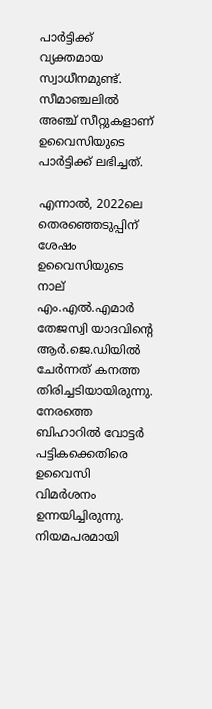പാർട്ടിക്ക് വ്യക്തമായ സ്വാധീനമുണ്ട്. സീമാഞ്ചലിൽ അഞ്ച് സീറ്റുകളാണ് ഉവൈസിയുടെ പാർട്ടിക്ക് ലഭിച്ചത്.

എന്നാൽ, 2022ലെ തെരഞ്ഞെടുപ്പിന് ശേഷം ഉവൈസിയുടെ നാല് എം.എൽ.എമാർ തേജസ്വി യാദവിന്റെ ആർ.ജെ.ഡിയിൽ ചേർന്നത് കനത്ത തിരിച്ചടിയായിരുന്നു. നേരത്തെ ബിഹാറിൽ വോട്ടർ പട്ടികക്കെതിരെ ഉവൈസി വിമർശനം ഉന്നയിച്ചിരുന്നു. നിയമപരമായി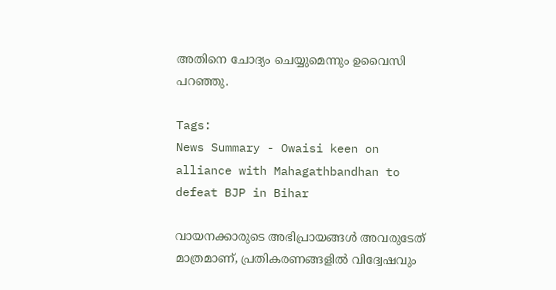അതിനെ ചോദ്യം ചെയ്യുമെന്നും ഉവൈസി പറഞ്ഞു.

Tags:
News Summary - Owaisi keen on alliance with Mahagathbandhan to defeat BJP in Bihar

വായനക്കാരുടെ അഭിപ്രായങ്ങള്‍ അവരുടേത് മാത്രമാണ്, പ്രതികരണങ്ങളിൽ വിദ്വേഷവും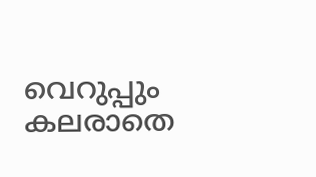വെറുപ്പും കലരാതെ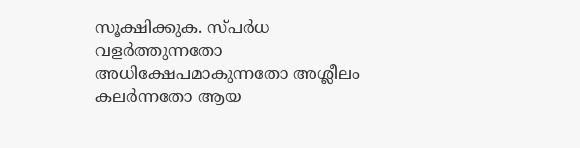സൂക്ഷിക്കുക. സ്പർധ വളർത്തുന്നതോ അധിക്ഷേപമാകുന്നതോ അശ്ലീലം കലർന്നതോ ആയ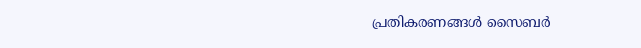പ്രതികരണങ്ങൾ സൈബർ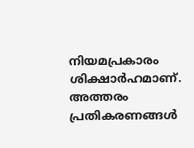നിയമപ്രകാരം ശിക്ഷാർഹമാണ്. അത്തരം പ്രതികരണങ്ങൾ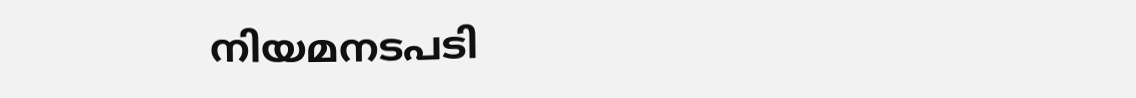നിയമനടപടി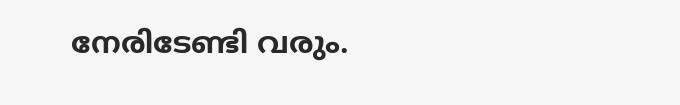നേരിടേണ്ടി വരും.